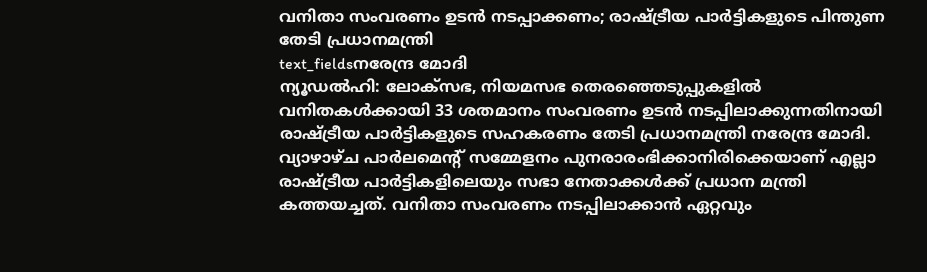വനിതാ സംവരണം ഉടൻ നടപ്പാക്കണം; രാഷ്ട്രീയ പാർട്ടികളുടെ പിന്തുണ തേടി പ്രധാനമന്ത്രി
text_fieldsനരേന്ദ്ര മോദി
ന്യൂഡൽഹി: ലോക്സഭ, നിയമസഭ തെരഞ്ഞെടുപ്പുകളിൽ വനിതകൾക്കായി 33 ശതമാനം സംവരണം ഉടൻ നടപ്പിലാക്കുന്നതിനായി രാഷ്ട്രീയ പാർട്ടികളുടെ സഹകരണം തേടി പ്രധാനമന്ത്രി നരേന്ദ്ര മോദി. വ്യാഴാഴ്ച പാർലമെന്റ് സമ്മേളനം പുനരാരംഭിക്കാനിരിക്കെയാണ് എല്ലാ രാഷ്ട്രീയ പാർട്ടികളിലെയും സഭാ നേതാക്കൾക്ക് പ്രധാന മന്ത്രി കത്തയച്ചത്. വനിതാ സംവരണം നടപ്പിലാക്കാൻ ഏറ്റവും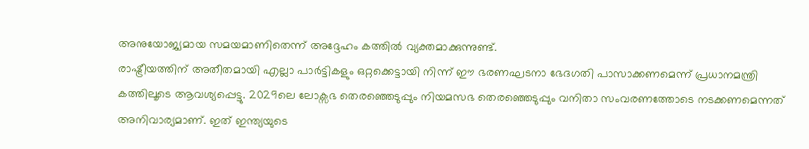അനുയോജ്യമായ സമയമാണിതെന്ന് അദ്ദേഹം കത്തിൽ വ്യക്തമാക്കുന്നുണ്ട്.
രാഷ്ട്രീയത്തിന് അതീതമായി എല്ലാ പാർട്ടികളും ഒറ്റക്കെട്ടായി നിന്ന് ഈ ഭരണഘടനാ ഭേദഗതി പാസാക്കണമെന്ന് പ്രധാനമന്ത്രി കത്തിലൂടെ ആവശ്യപ്പെട്ടു. 2029ലെ ലോക്സഭ തെരഞ്ഞെടുപ്പും നിയമസഭ തെരഞ്ഞെടുപ്പും വനിതാ സംവരണത്തോടെ നടക്കണമെന്നത് അനിവാര്യമാണ്. ഇത് ഇന്ത്യയുടെ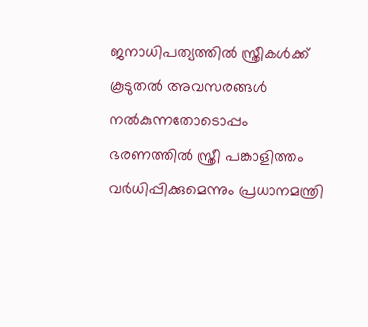ജനാധിപത്യത്തിൽ സ്ത്രീകൾക്ക് കൂടുതൽ അവസരങ്ങൾ നൽകുന്നതോടൊപ്പം ഭരണത്തിൽ സ്ത്രീ പങ്കാളിത്തം വർധിപ്പിക്കുമെന്നും പ്രധാനമന്ത്രി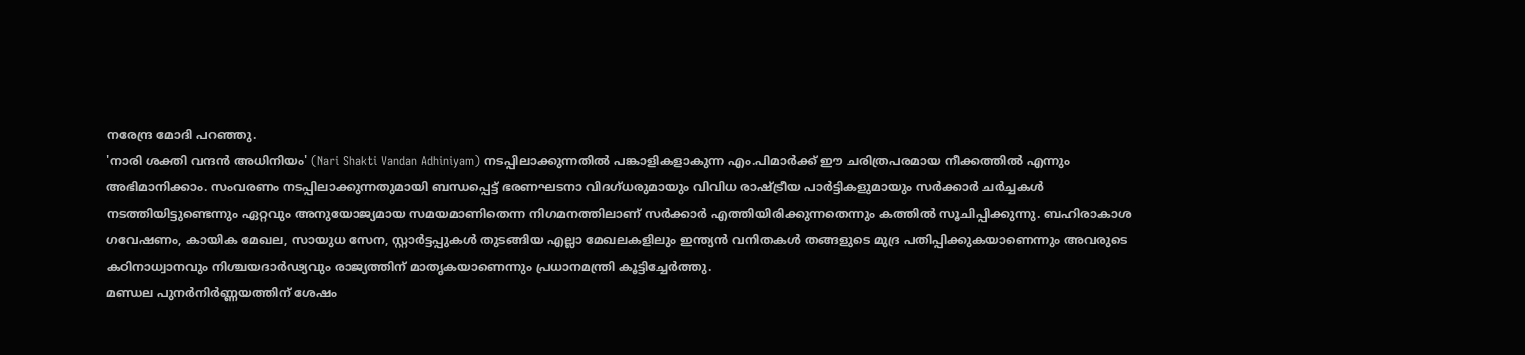നരേന്ദ്ര മോദി പറഞ്ഞു.
'നാരി ശക്തി വന്ദൻ അധിനിയം' (Nari Shakti Vandan Adhiniyam) നടപ്പിലാക്കുന്നതിൽ പങ്കാളികളാകുന്ന എം.പിമാർക്ക് ഈ ചരിത്രപരമായ നീക്കത്തിൽ എന്നും അഭിമാനിക്കാം. സംവരണം നടപ്പിലാക്കുന്നതുമായി ബന്ധപ്പെട്ട് ഭരണഘടനാ വിദഗ്ധരുമായും വിവിധ രാഷ്ട്രീയ പാർട്ടികളുമായും സർക്കാർ ചർച്ചകൾ നടത്തിയിട്ടുണ്ടെന്നും ഏറ്റവും അനുയോജ്യമായ സമയമാണിതെന്ന നിഗമനത്തിലാണ് സർക്കാർ എത്തിയിരിക്കുന്നതെന്നും കത്തിൽ സൂചിപ്പിക്കുന്നു. ബഹിരാകാശ ഗവേഷണം, കായിക മേഖല, സായുധ സേന, സ്റ്റാർട്ടപ്പുകൾ തുടങ്ങിയ എല്ലാ മേഖലകളിലും ഇന്ത്യൻ വനിതകൾ തങ്ങളുടെ മുദ്ര പതിപ്പിക്കുകയാണെന്നും അവരുടെ കഠിനാധ്വാനവും നിശ്ചയദാർഢ്യവും രാജ്യത്തിന് മാതൃകയാണെന്നും പ്രധാനമന്ത്രി കൂട്ടിച്ചേർത്തു.
മണ്ഡല പുനർനിർണ്ണയത്തിന് ശേഷം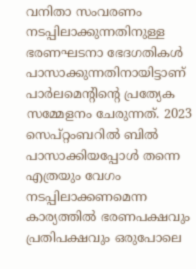വനിതാ സംവരണം നടപ്പിലാക്കുന്നതിനുള്ള ഭരണഘടനാ ഭേദഗതികൾ പാസാക്കുന്നതിനായിട്ടാണ് പാർലമെന്റിന്റെ പ്രത്യേക സമ്മേളനം ചേരുന്നത്. 2023 സെപ്റ്റംബറിൽ ബിൽ പാസാക്കിയപ്പോൾ തന്നെ എത്രയും വേഗം നടപ്പിലാക്കണമെന്ന കാര്യത്തിൽ ഭരണപക്ഷവും പ്രതിപക്ഷവും ഒരുപോലെ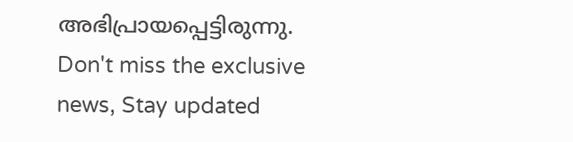അഭിപ്രായപ്പെട്ടിരുന്നു.
Don't miss the exclusive news, Stay updated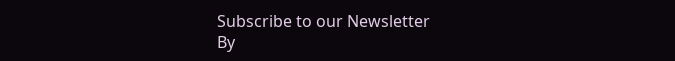Subscribe to our Newsletter
By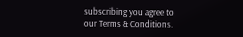subscribing you agree to our Terms & Conditions.